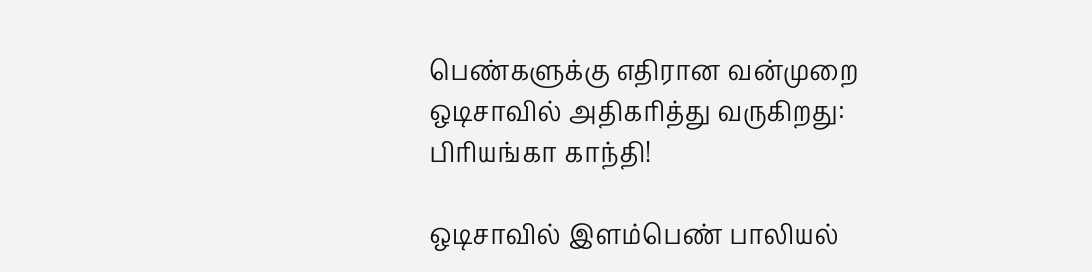பெண்களுக்கு எதிரான வன்முறை ஒடிசாவில் அதிகரித்து வருகிறது: பிரியங்கா காந்தி!

ஒடிசாவில் இளம்பெண் பாலியல்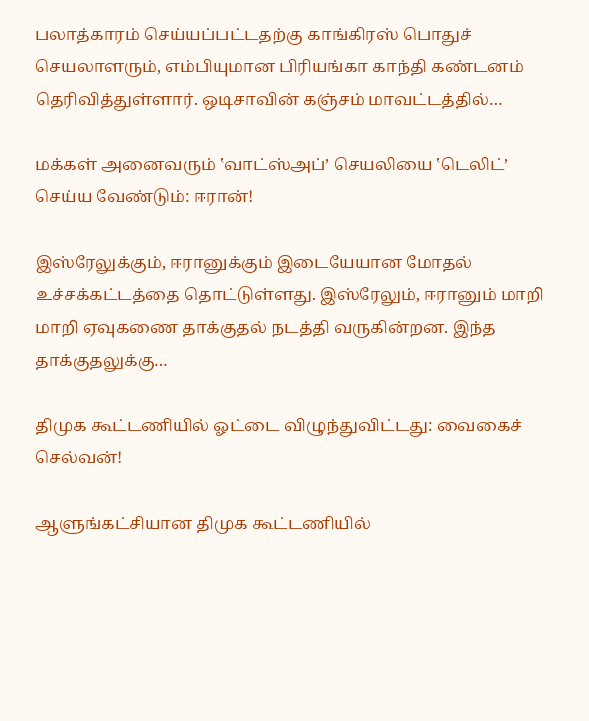பலாத்காரம் செய்யப்பட்டதற்கு காங்கிரஸ் பொதுச் செயலாளரும், எம்பியுமான பிரியங்கா காந்தி கண்டனம் தெரிவித்துள்ளார். ஒடிசாவின் கஞ்சம் மாவட்டத்தில்…

மக்கள் அனைவரும் ‛வாட்ஸ்அப்’ செயலியை ‛டெலிட்’ செய்ய வேண்டும்: ஈரான்!

இஸ்ரேலுக்கும், ஈரானுக்கும் இடையேயான மோதல் உச்சக்கட்டத்தை தொட்டுள்ளது. இஸ்ரேலும், ஈரானும் மாறி மாறி ஏவுகணை தாக்குதல் நடத்தி வருகின்றன. இந்த தாக்குதலுக்கு…

திமுக கூட்டணியில் ஓட்டை விழுந்துவிட்டது: வைகைச் செல்வன்!

ஆளுங்கட்சியான திமுக கூட்டணியில்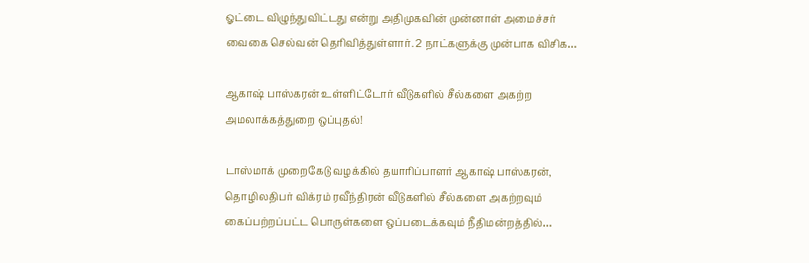ஓட்டை விழுந்துவிட்டது என்று அதிமுகவின் முன்னாள் அமைச்சர் வைகை செல்வன் தெரிவித்துள்ளார். 2 நாட்களுக்கு முன்பாக விசிக…

ஆகாஷ் பாஸ்கரன் உள்ளிட்டோர் வீடுகளில் சீல்களை அகற்ற அமலாக்கத்துறை ஒப்புதல்!

டாஸ்மாக் முறைகேடு வழக்கில் தயாரிப்பாளர் ஆகாஷ் பாஸ்கரன், தொழிலதிபர் விக்ரம் ரவீந்திரன் வீடுகளில் சீல்களை அகற்றவும் கைப்பற்றப்பட்ட பொருள்களை ஒப்படைக்கவும் நீதிமன்றத்தில்…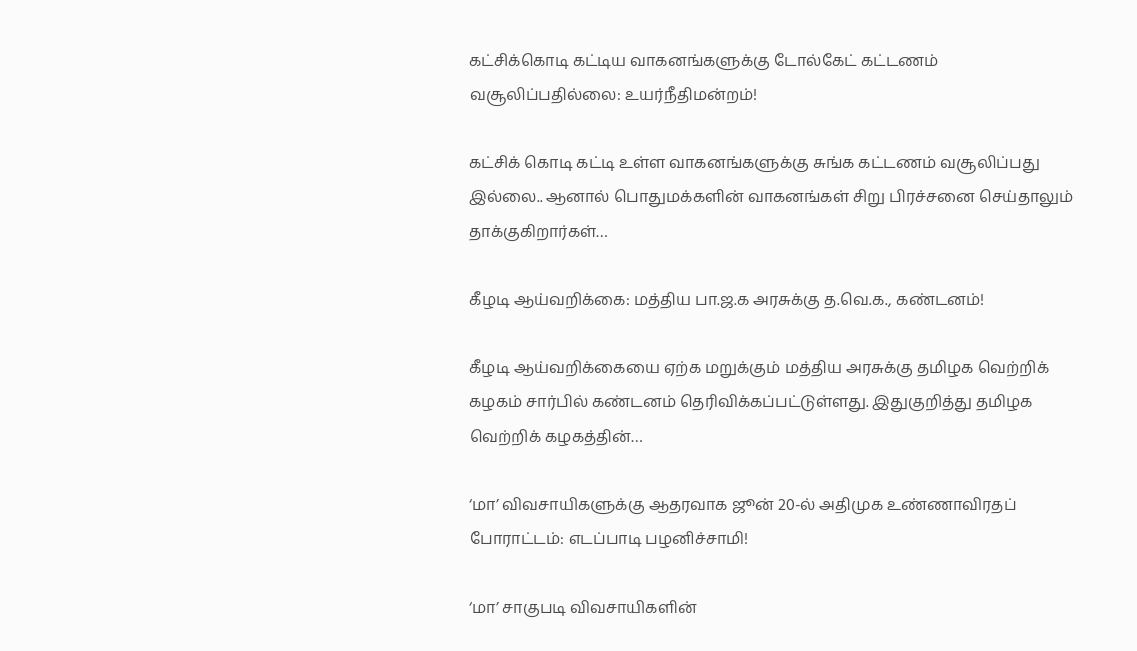கட்சிக்கொடி கட்டிய வாகனங்களுக்கு டோல்கேட் கட்டணம் வசூலிப்பதில்லை: உயர்நீதிமன்றம்!

கட்சிக் கொடி கட்டி உள்ள வாகனங்களுக்கு சுங்க கட்டணம் வசூலிப்பது இல்லை.. ஆனால் பொதுமக்களின் வாகனங்கள் சிறு பிரச்சனை செய்தாலும் தாக்குகிறார்கள்…

கீழடி ஆய்வறிக்கை: மத்திய பா.ஜ.க அரசுக்கு த.வெ.க., கண்டனம்!

கீழடி ஆய்வறிக்கையை ஏற்க மறுக்கும் மத்திய அரசுக்கு தமிழக வெற்றிக் கழகம் சார்பில் கண்டனம் தெரிவிக்கப்பட்டுள்ளது. இதுகுறித்து தமிழக வெற்றிக் கழகத்தின்…

‘மா’ விவசாயிகளுக்கு ஆதரவாக ஜூன் 20-ல் அதிமுக உண்ணாவிரதப் போராட்டம்: எடப்பாடி பழனிச்சாமி!

‘மா’ சாகுபடி விவசாயிகளின்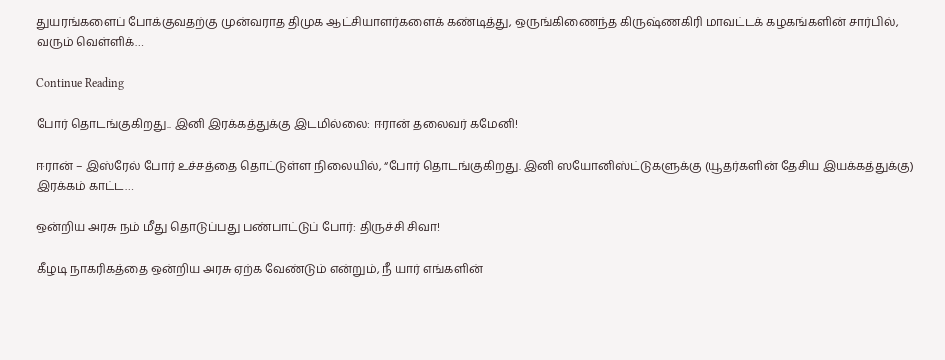துயரங்களைப் போக்குவதற்கு முன்வராத திமுக ஆட்சியாளர்களைக் கண்டித்து, ஒருங்கிணைந்த கிருஷ்ணகிரி மாவட்டக் கழகங்களின் சார்பில், வரும் வெள்ளிக்…

Continue Reading

போர் தொடங்குகிறது.. இனி இரக்கத்துக்கு இடமில்லை: ஈரான் தலைவர் கமேனி!

ஈரான் – இஸ்ரேல் போர் உச்சத்தை தொட்டுள்ள நிலையில், “போர் தொடங்குகிறது. இனி ஸயோனிஸ்ட்டுகளுக்கு (யூதர்களின் தேசிய இயக்கத்துக்கு) இரக்கம் காட்ட…

ஒன்றிய அரசு நம் மீது தொடுப்பது பண்பாட்டுப் போர்: திருச்சி சிவா!

கீழடி நாகரிகத்தை ஒன்றிய அரசு ஏற்க வேண்டும் என்றும், நீ யார் எங்களின்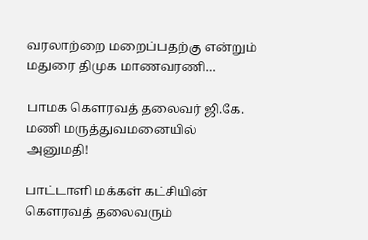வரலாற்றை மறைப்பதற்கு என்றும் மதுரை திமுக மாணவரணி…

பாமக கெளரவத் தலைவர் ஜி.கே. மணி மருத்துவமனையில் அனுமதி!

பாட்டாளி மக்கள் கட்சியின் கெளரவத் தலைவரும்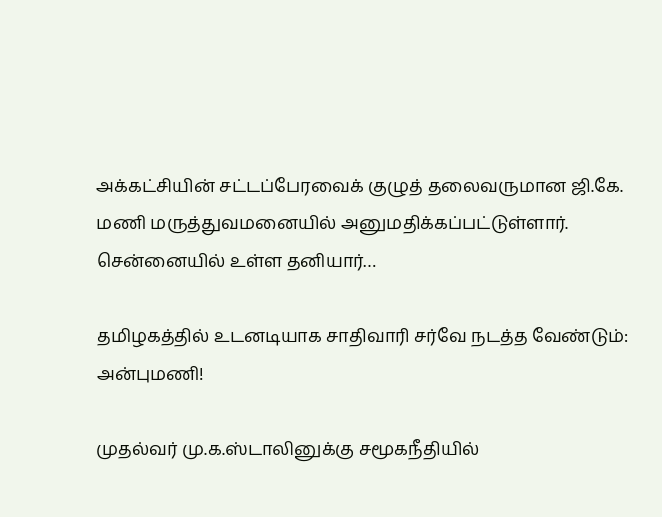அக்கட்சியின் சட்டப்பேரவைக் குழுத் தலைவருமான ஜி.கே. மணி மருத்துவமனையில் அனுமதிக்கப்பட்டுள்ளார். சென்னையில் உள்ள தனியார்…

தமிழகத்தில் உடனடியாக சாதிவாரி சர்வே நடத்த வேண்டும்: அன்புமணி!

முதல்வர் மு.க.ஸ்டாலினுக்கு சமூகநீதியில்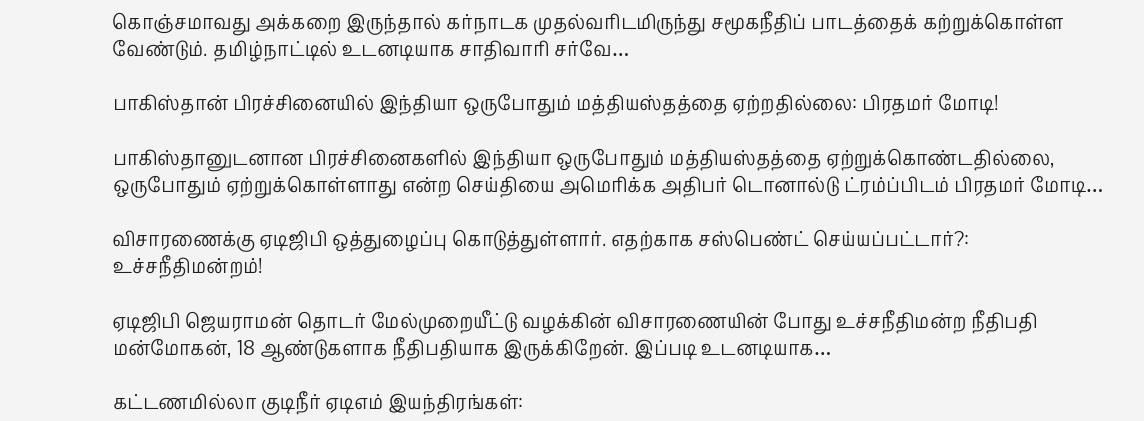கொஞ்சமாவது அக்கறை இருந்தால் கர்நாடக முதல்வரிடமிருந்து சமூகநீதிப் பாடத்தைக் கற்றுக்கொள்ள வேண்டும். தமிழ்நாட்டில் உடனடியாக சாதிவாரி சர்வே…

பாகிஸ்தான் பிரச்சினையில் இந்தியா ஒருபோதும் மத்தியஸ்தத்தை ஏற்றதில்லை: பிரதமர் மோடி!

பாகிஸ்தானுடனான பிரச்சினைகளில் இந்தியா ஒருபோதும் மத்தியஸ்தத்தை ஏற்றுக்கொண்டதில்லை, ஒருபோதும் ஏற்றுக்கொள்ளாது என்ற செய்தியை அமெரிக்க அதிபர் டொனால்டு ட்ரம்ப்பிடம் பிரதமர் மோடி…

விசாரணைக்கு ஏடிஜிபி ஒத்துழைப்பு கொடுத்துள்ளார். எதற்காக சஸ்பெண்ட் செய்யப்பட்டார்?: உச்சநீதிமன்றம்!

ஏடிஜிபி ஜெயராமன் தொடர் மேல்முறையீட்டு வழக்கின் விசாரணையின் போது உச்சநீதிமன்ற நீதிபதி மன்மோகன், 18 ஆண்டுகளாக நீதிபதியாக இருக்கிறேன். இப்படி உடனடியாக…

கட்டணமில்லா குடிநீர் ஏடிஎம் இயந்திரங்கள்: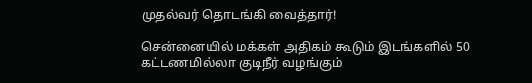முதல்வர் தொடங்கி வைத்தார்!

சென்னையில் மக்கள் அதிகம் கூடும் இடங்களில் 50 கட்டணமில்லா குடிநீர் வழங்கும்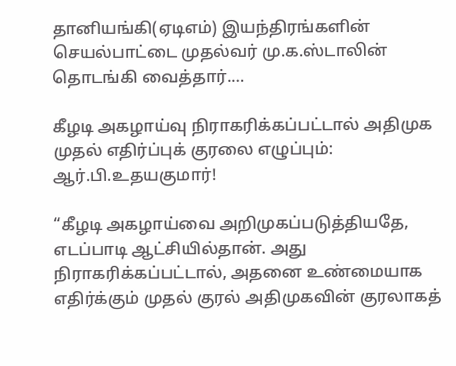தானியங்கி(ஏடிஎம்) இயந்திரங்களின் செயல்பாட்டை முதல்வர் மு.க.ஸ்டாலின் தொடங்கி வைத்தார்.…

கீழடி அகழாய்வு நிராகரிக்கப்பட்டால் அதிமுக முதல் எதிர்ப்புக் குரலை எழுப்பும்: ஆர்.பி.உதயகுமார்!

“கீழடி அகழாய்வை அறிமுகப்படுத்தியதே, எடப்பாடி ஆட்சியில்தான். அது நிராகரிக்கப்பட்டால், அதனை உண்மையாக எதிர்க்கும் முதல் குரல் அதிமுகவின் குரலாகத்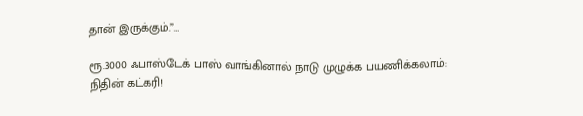தான் இருக்கும்.”…

ரூ.3000 ஃபாஸ்டேக் பாஸ் வாங்கினால் நாடு முழுக்க பயணிக்கலாம்: நிதின் கட்கரி!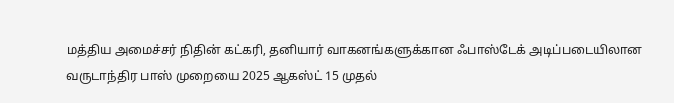மத்திய அமைச்சர் நிதின் கட்கரி, தனியார் வாகனங்களுக்கான ஃபாஸ்டேக் அடிப்படையிலான வருடாந்திர பாஸ் முறையை 2025 ஆகஸ்ட் 15 முதல்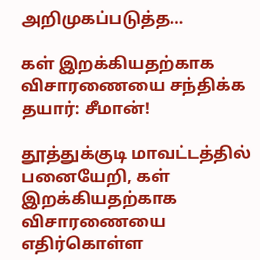அறிமுகப்படுத்த…

கள் இறக்கியதற்காக விசாரணையை சந்திக்க தயார்: சீமான்!

தூத்துக்குடி மாவட்டத்தில் பனையேறி, கள் இறக்கியதற்காக விசாரணையை எதிர்கொள்ள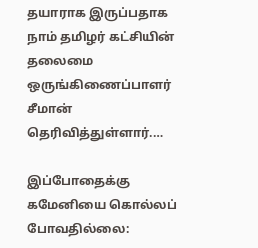தயாராக இருப்பதாக நாம் தமிழர் கட்சியின் தலைமை ஒருங்கிணைப்பாளர் சீமான் தெரிவித்துள்ளார்.…

இப்போதைக்கு கமேனியை கொல்லப் போவதில்லை: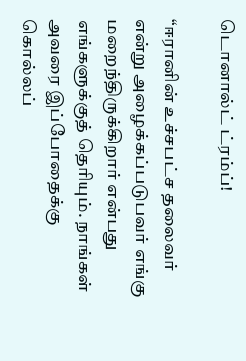டொனால்ட் ட்ரம்ப்!

“ஈரானின் உச்சபட்ச தலைவர் என்று அழைக்கப்படுபவர் எங்கு மறைந்திருக்கிறார் என்பது எங்களுக்குத் தெரியும். நாங்கள் அவரை இப்போதைக்கு கொல்லப்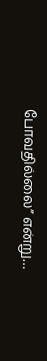போவதில்லை” என்று…